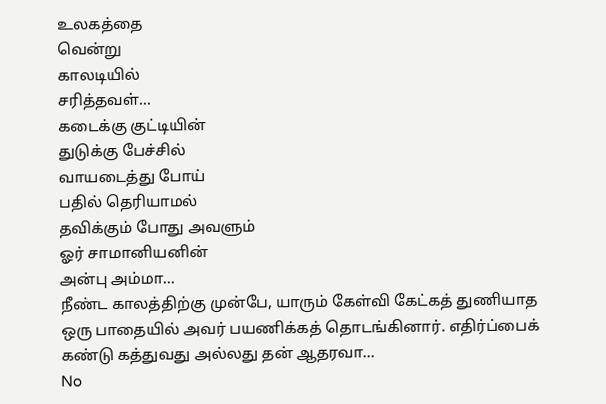உலகத்தை
வென்று
காலடியில்
சரித்தவள்...
கடைக்கு குட்டியின்
துடுக்கு பேச்சில்
வாயடைத்து போய்
பதில் தெரியாமல்
தவிக்கும் போது அவளும்
ஓர் சாமானியனின்
அன்பு அம்மா...
நீண்ட காலத்திற்கு முன்பே, யாரும் கேள்வி கேட்கத் துணியாத ஒரு பாதையில் அவர் பயணிக்கத் தொடங்கினார். எதிர்ப்பைக் கண்டு கத்துவது அல்லது தன் ஆதரவா...
No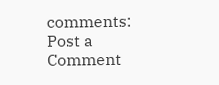comments:
Post a Comment